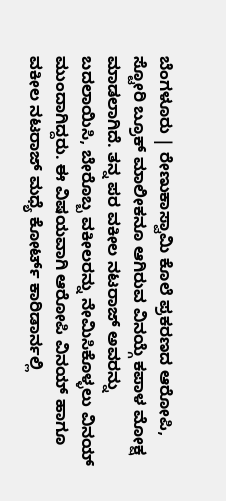ಬೆಂಗಳೂರು | ರೇಣುಕಾಸ್ವಾಮಿ ಕೊಲೆ ಪ್ರಕರಣದ ಆರೋಪಿ, ಸ್ಟೋರಿ ಬ್ರೂಕ್ ಮಾಲೀಕನೂ ಆಗಿರುವ ವಿನಯ್ಗೆ ಕಪಾಳ ಮೋಕ್ಷ ಮಾಡಲಾಗಿದೆ. ತನ್ನ ಪರ ವಕೀಲ ನಟರಾಜ್ ಅವರನ್ನು ಬದಲಾಯಿಸಿ, ಬೇರೊಬ್ಬ ವಕೀಲರನ್ನು ನೇಮಿಸಿಕೊಳ್ಳಲು ವಿನಯ್ ಮುಂದಾಗಿದ್ದರು. ಈ ವಿಷಯವಾಗಿ ಆರೋಪಿ ವಿನಯ್ ಹಾಗೂ ವಕೀಲ ನಟರಾಜ್ ಮಧ್ಯೆ ಕೋರ್ಟ್ ಕಾರಿಡಾರ್ನಲ್ಲಿ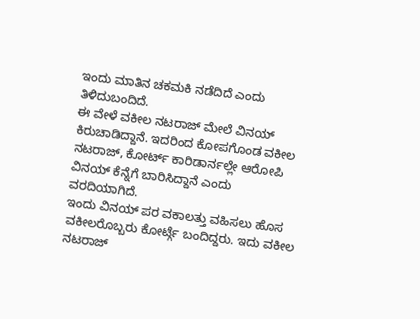ಇಂದು ಮಾತಿನ ಚಕಮಕಿ ನಡೆದಿದೆ ಎಂದು ತಿಳಿದುಬಂದಿದೆ.
ಈ ವೇಳೆ ವಕೀಲ ನಟರಾಜ್ ಮೇಲೆ ವಿನಯ್ ಕಿರುಚಾಡಿದ್ದಾನೆ. ಇದರಿಂದ ಕೋಪಗೊಂಡ ವಕೀಲ ನಟರಾಜ್, ಕೋರ್ಟ್ ಕಾರಿಡಾರ್ನಲ್ಲೇ ಆರೋಪಿ ವಿನಯ್ ಕೆನ್ನೆಗೆ ಬಾರಿಸಿದ್ದಾನೆ ಎಂದು ವರದಿಯಾಗಿದೆ.
ಇಂದು ವಿನಯ್ ಪರ ವಕಾಲತ್ತು ವಹಿಸಲು ಹೊಸ ವಕೀಲರೊಬ್ಬರು ಕೋರ್ಟ್ಗೆ ಬಂದಿದ್ದರು. ಇದು ವಕೀಲ ನಟರಾಜ್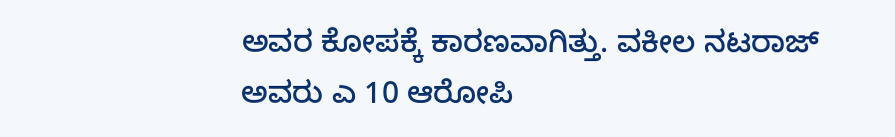ಅವರ ಕೋಪಕ್ಕೆ ಕಾರಣವಾಗಿತ್ತು. ವಕೀಲ ನಟರಾಜ್ ಅವರು ಎ 10 ಆರೋಪಿ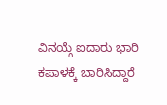ವಿನಯ್ಗೆ ಐದಾರು ಭಾರಿ ಕಪಾಳಕ್ಕೆ ಬಾರಿಸಿದ್ದಾರೆ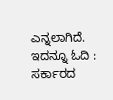ಎನ್ನಲಾಗಿದೆ.
ಇದನ್ನೂ ಓದಿ : ಸರ್ಕಾರದ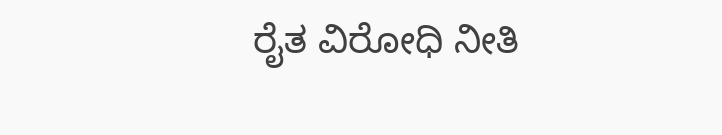ರೈತ ವಿರೋಧಿ ನೀತಿ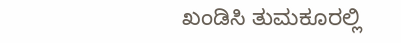ಖಂಡಿಸಿ ತುಮಕೂರಲ್ಲಿ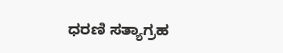ಧರಣಿ ಸತ್ಯಾಗ್ರಹ